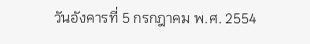วันอังคารที่ 5 กรกฎาคม พ.ศ. 2554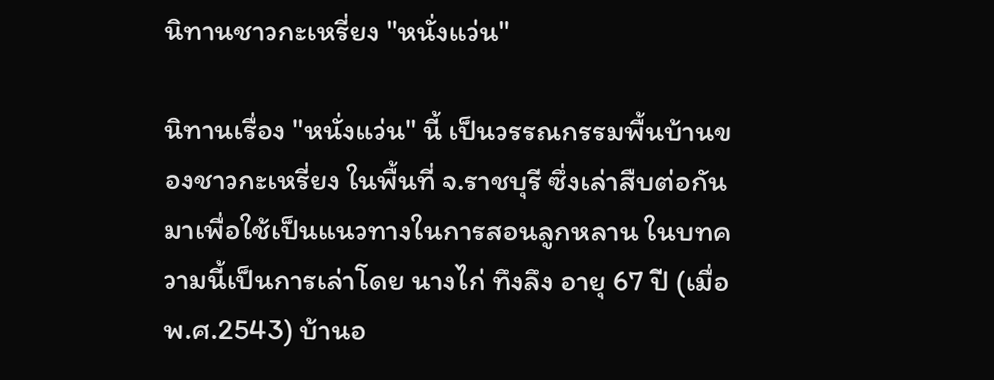นิทานชาวกะเหรี่ยง "หนั่งแว่น"

นิทานเรื่อง "หนั่งแว่น" นี้ เป็นวรรณกรรมพื้นบ้านของชาวกะเหรี่ยง ในพื้นที่ จ.ราชบุรี ซึ่งเล่าสืบต่อกันมาเพื่อใช้เป็นแนวทางในการสอนลูกหลาน ในบทความนี้เป็นการเล่าโดย นางไก่ ทึงลึง อายุ 67 ปี (เมื่อ พ.ศ.2543) บ้านอ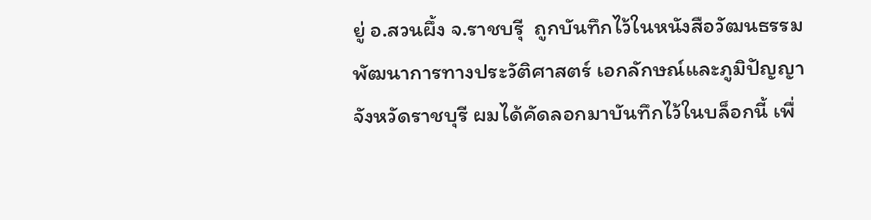ยู่ อ.สวนผึ้ง จ.ราชบรุี  ถูกบันทึกไว้ในหนังสือวัฒนธรรม พัฒนาการทางประวัติศาสตร์ เอกลักษณ์และภูมิปัญญาจังหวัดราชบุรี ผมได้คัดลอกมาบันทึกไว้ในบล็อกนี้ เพื่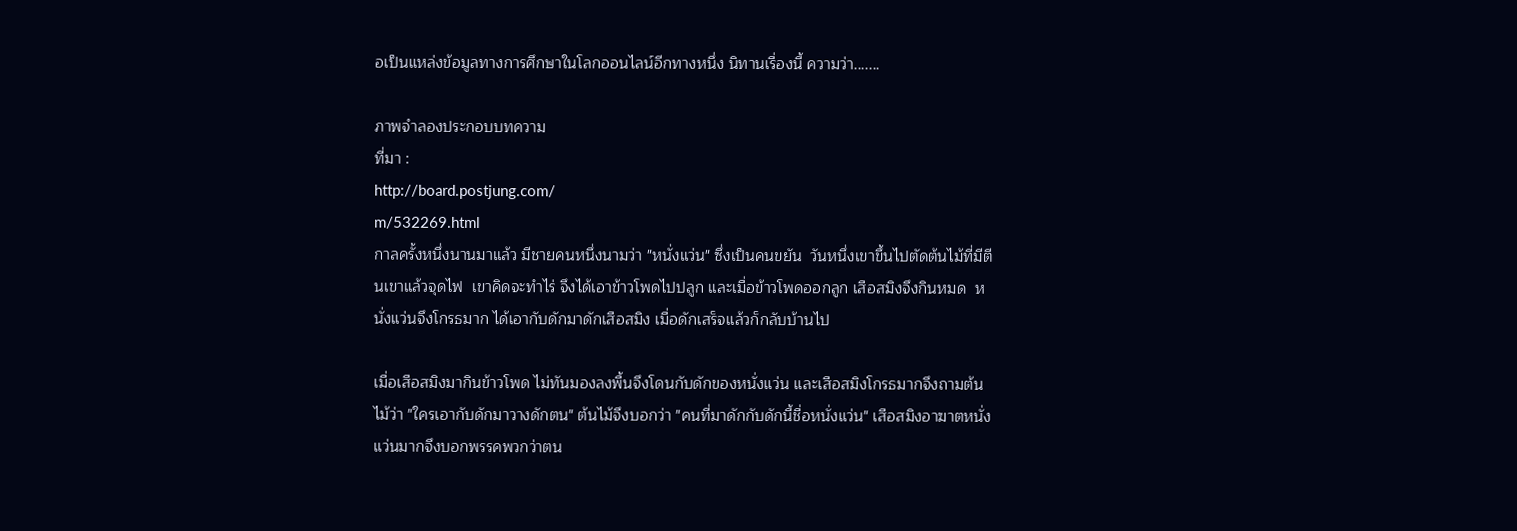อเป็นแหล่งข้อมูลทางการศึกษาในโลกออนไลน์อีกทางหนึ่ง นิทานเรื่องนี้ ความว่า.......

ภาพจำลองประกอบบทความ
ที่มา :
http://board.postjung.com/
m/532269.html
กาลครั้งหนึ่งนานมาแล้ว มีชายคนหนึ่งนามว่า "หนั่งแว่น" ซึ่งเป็นคนขยัน  วันหนึ่งเขาขึ้นไปตัดต้นไม้ที่มีตีนเขาแล้วจุดไฟ  เขาคิดจะทำไร่ จึงได้เอาข้าวโพดไปปลูก และเมื่อข้าวโพดออกลูก เสือสมิงจึงกินหมด  หนั่งแว่นจึงโกรธมาก ได้เอากับดักมาดักเสือสมิง เมื่อดักเสร็จแล้วก็กลับบ้านไป

เมื่อเสือสมิงมากินข้าวโพด ไม่ทันมองลงพื้นจึงโดนกับดักของหนั่งแว่น และเสือสมิงโกรธมากจึงถามต้นไม้ว่า "ใครเอากับดักมาวางดักตน" ต้นไม้จึงบอกว่า "คนที่มาดักกับดักนี้ชื่อหนั่งแว่น" เสือสมิงอาฆาตหนั่งแว่นมากจึงบอกพรรคพวกว่าตน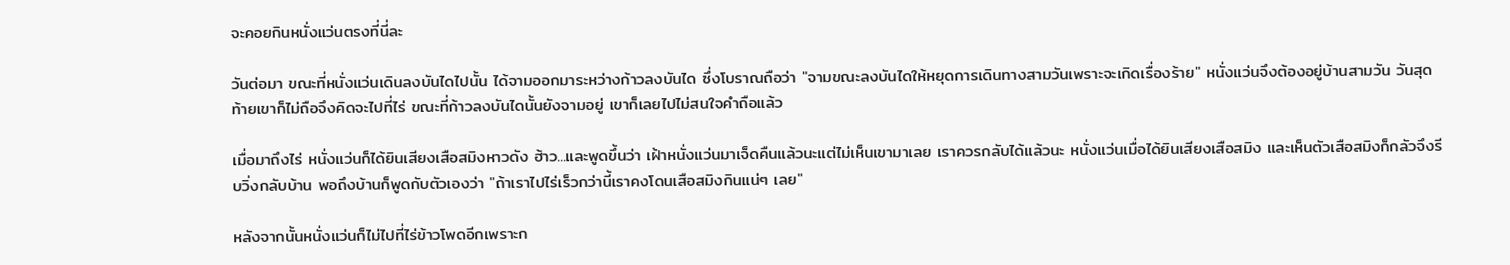จะคอยกินหนั่งแว่นตรงที่นี่ละ

วันต่อมา ขณะที่หนั่งแว่นเดินลงบันไดไปนั้น ได้จามออกมาระหว่างก้าวลงบันได ซึ่งโบราณถือว่า "จามขณะลงบันไดให้หยุดการเดินทางสามวันเพราะจะเกิดเรื่องร้าย" หนั่งแว่นจึงต้องอยู่บ้านสามวัน วันสุดท้ายเขาก็ไม่ถือจึงคิดจะไปที่ไร่ ขณะที่ก้าวลงบันไดนั้นยังจามอยู่ เขาก็เลยไปไม่สนใจคำถือแล้ว

เมื่อมาถึงไร่ หนั่งแว่นก็ได้ยินเสียงเสือสมิงหาวดัง ฮ้าว...และพูดขึ้นว่า เฝ้าหนั่งแว่นมาเจ็ดคืนแล้วนะแต่ไม่เห็นเขามาเลย เราควรกลับได้แล้วนะ หนั่งแว่นเมื่อได้ยินเสียงเสือสมิง และเห็นตัวเสือสมิงก็กลัวจึงรีบวิ่งกลับบ้าน พอถึงบ้านก็พูดกับตัวเองว่า "ถ้าเราไปไร่เร็วกว่านี้เราคงโดนเสือสมิงกินแน่ๆ เลย"

หลังจากนั้นหนั่งแว่นก็ไม่ไปที่ไร่ข้าวโพดอีกเพราะก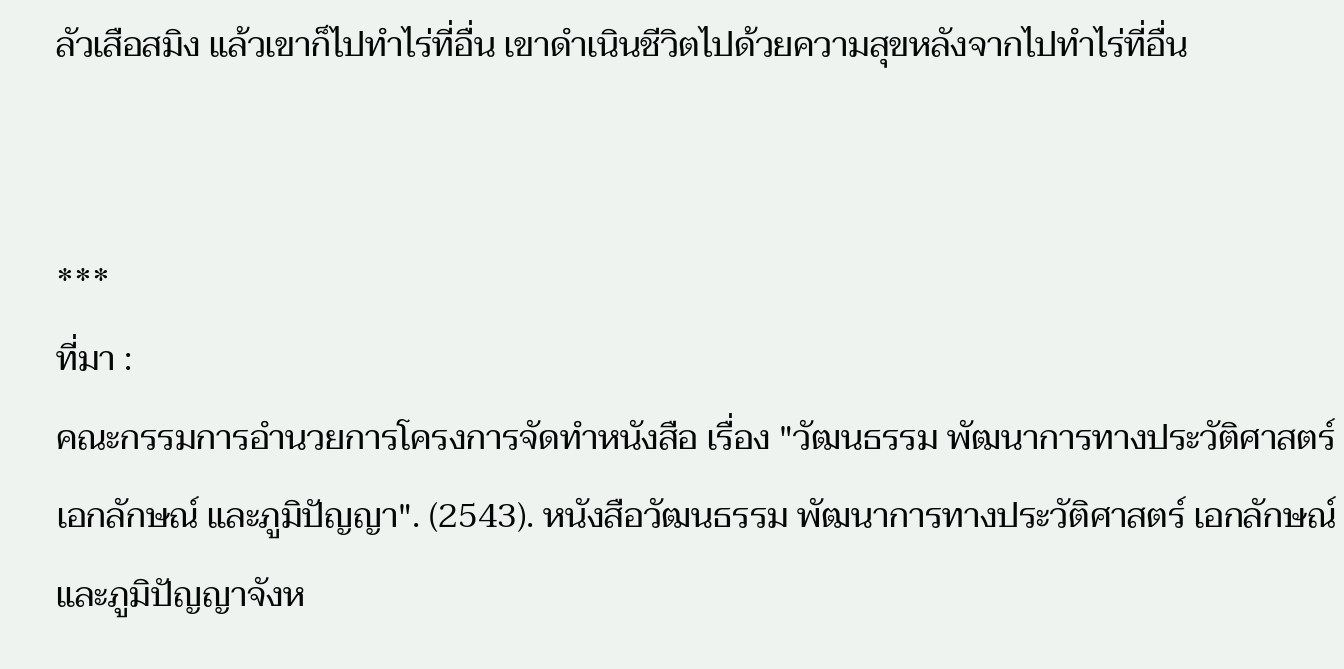ลัวเสือสมิง แล้วเขาก็ไปทำไร่ที่อื่น เขาดำเนินชีวิตไปด้วยความสุขหลังจากไปทำไร่ที่อื่น


***
ที่มา :
คณะกรรมการอำนวยการโครงการจัดทำหนังสือ เรื่อง "วัฒนธรรม พัฒนาการทางประวัติศาสตร์ เอกลักษณ์ และภูมิปัญญา". (2543). หนังสือวัฒนธรรม พัฒนาการทางประวัติศาสตร์ เอกลักษณ์และภูมิปัญญาจังห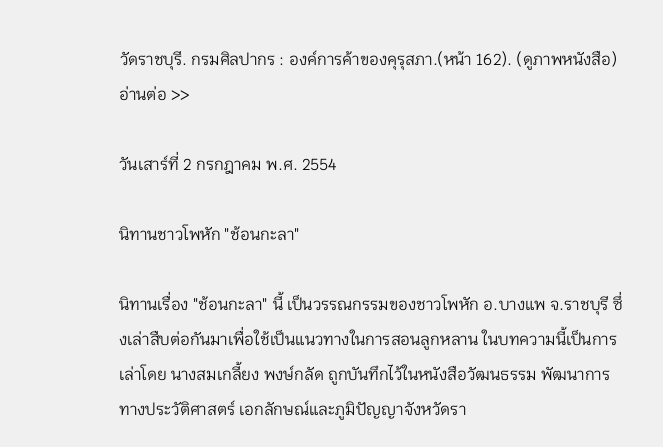วัดราชบุรี. กรมศิลปากร : องค์การค้าของคุรุสภา.(หน้า 162). (ดูภาพหนังสือ)
อ่านต่อ >>

วันเสาร์ที่ 2 กรกฎาคม พ.ศ. 2554

นิทานชาวโพหัก "ช้อนกะลา"

นิทานเรื่อง "ช้อนกะลา" นี้ เป็นวรรณกรรมของชาวโพหัก อ.บางแพ จ.ราชบุรี ซึ่งเล่าสืบต่อกันมาเพื่อใช้เป็นแนวทางในการสอนลูกหลาน ในบทความนี้เป็นการเล่าโดย นางสมเกลี้ยง พงษ์กลัด ถูกบันทึกไว้ในหนังสือวัฒนธรรม พัฒนาการทางประวัติศาสตร์ เอกลักษณ์และภูมิปัญญาจังหวัดรา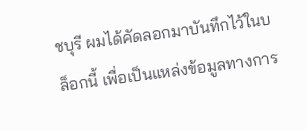ชบุรี ผมได้คัดลอกมาบันทึกไว้ในบล็อกนี้ เพื่อเป็นแหล่งข้อมูลทางการ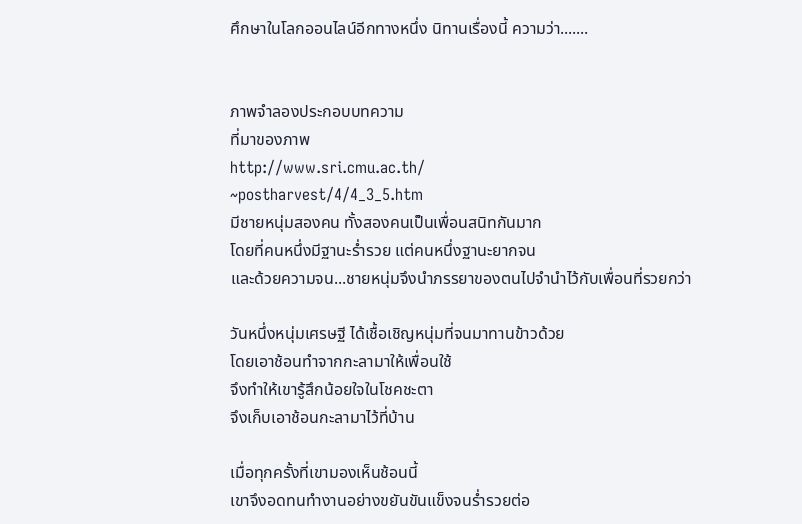ศึกษาในโลกออนไลน์อีกทางหนึ่ง นิทานเรื่องนี้ ความว่า.......


ภาพจำลองประกอบบทความ
ที่มาของภาพ
http://www.sri.cmu.ac.th/
~postharvest/4/4_3_5.htm
มีชายหนุ่มสองคน ทั้งสองคนเป็นเพื่อนสนิทกันมาก
โดยที่คนหนึ่งมีฐานะร่ำรวย แต่คนหนึ่งฐานะยากจน
และด้วยความจน...ชายหนุ่มจึงนำภรรยาของตนไปจำนำไว้กับเพื่อนที่รวยกว่า

วันหนึ่งหนุ่มเศรษฐี ได้เชื้อเชิญหนุ่มที่จนมาทานข้าวด้วย
โดยเอาช้อนทำจากกะลามาให้เพื่อนใช้
จึงทำให้เขารู้สึกน้อยใจในโชคชะตา
จึงเก็บเอาช้อนกะลามาไว้ที่บ้าน

เมื่อทุกครั้งที่เขามองเห็นช้อนนี้
เขาจึงอดทนทำงานอย่างขยันขันแข็งจนร่ำรวยต่อ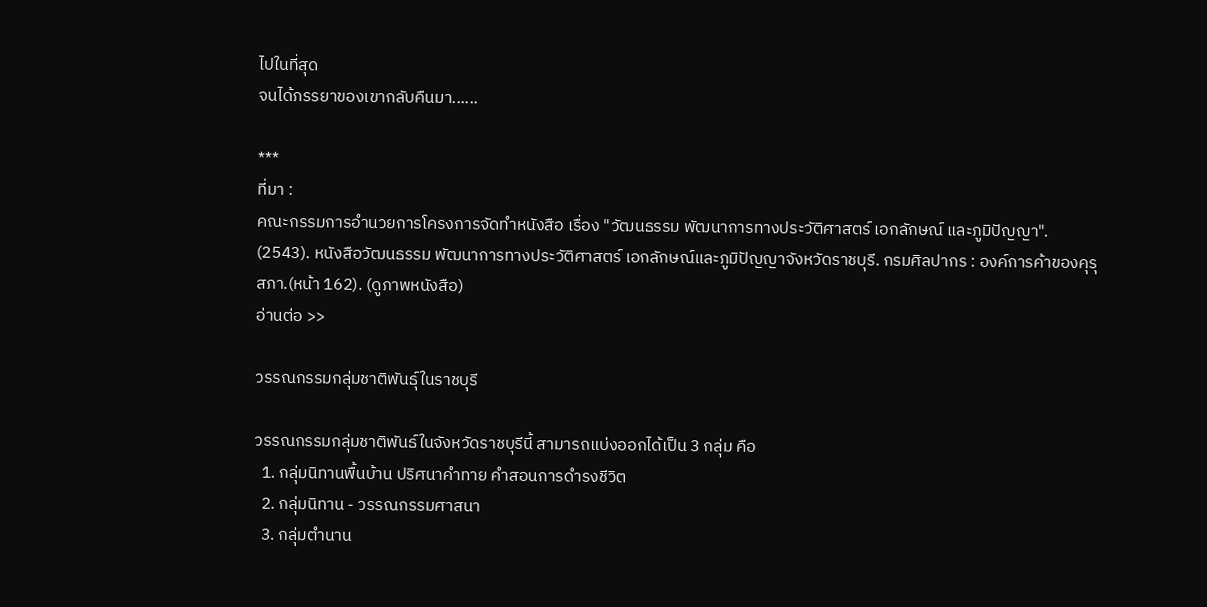ไปในที่สุด
จนได้ภรรยาของเขากลับคืนมา......

***
ที่มา :
คณะกรรมการอำนวยการโครงการจัดทำหนังสือ เรื่อง "วัฒนธรรม พัฒนาการทางประวัติศาสตร์ เอกลักษณ์ และภูมิปัญญา". (2543). หนังสือวัฒนธรรม พัฒนาการทางประวัติศาสตร์ เอกลักษณ์และภูมิปัญญาจังหวัดราชบุรี. กรมศิลปากร : องค์การค้าของคุรุสภา.(หน้า 162). (ดูภาพหนังสือ)
อ่านต่อ >>

วรรณกรรมกลุ่มชาติพันธุ์ในราชบุรี

วรรณกรรมกลุ่มชาติพันธ์ในจังหวัดราชบุรีนี้ สามารถแบ่งออกได้เป็น 3 กลุ่ม คือ
  1. กลุ่มนิทานพื้นบ้าน ปริศนาคำทาย คำสอนการดำรงชีวิต
  2. กลุ่มนิทาน - วรรณกรรมศาสนา
  3. กลุ่มตำนาน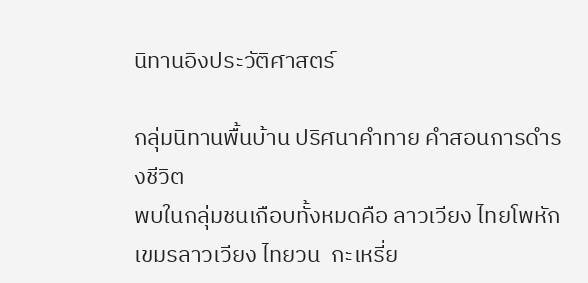นิทานอิงประวัติศาสตร์

กลุ่มนิทานพื้นบ้าน ปริศนาคำทาย คำสอนการดำรงชีวิต
พบในกลุ่มชนเกือบทั้งหมดคือ ลาวเวียง ไทยโพหัก  เขมรลาวเวียง ไทยวน  กะเหรี่ย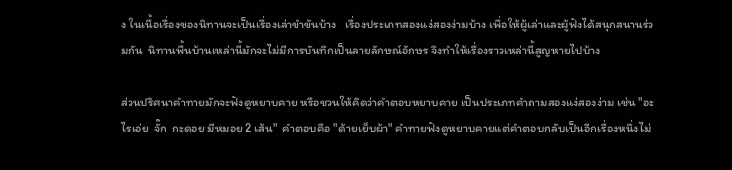ง ในเนื้อเรื่องของนิทานจะเป็นเรื่องเล่าขำขันบ้าง   เรื่องประเภทสองแง่สองง่ามบ้าง เพื่อให้ผู้เล่าและผู้ฟังได้สนุกสนานร่วมกัน  นิทานพื้นบ้านเหล่านี้มักจะไม่มีการบันทึกเป็นลายลักษณ์อักษร จึงทำให้เรื่องราวเหล่านี้สูญหายไปบ้าง

ส่วนปริศนาคำทายมักจะฟังดูหยาบคาย หรือชวนให้คิดว่าคำตอบหยาบคาย เป็นประเภทคำถามสองแง่สองง่าม เช่น "อะไรเอ่ย  จั๊ก  กะดอย มีหมอย 2 เส้น"  คำตอบคือ "ด้ายเย็บผ้า" คำทายฟังดูหยาบคายแต่คำตอบกลับเป็นอีกเรื่องหนึ่งไม่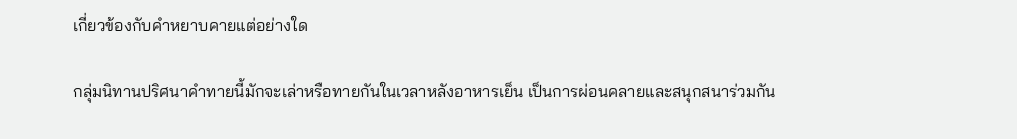เกี่ยวข้องกับคำหยาบคายแต่อย่างใด

กลุ่มนิทานปริศนาคำทายนี้มักจะเล่าหรือทายกันในเวลาหลังอาหารเย็น เป็นการผ่อนคลายและสนุกสนาร่วมกัน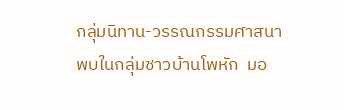กลุ่มนิทาน-วรรณกรรมศาสนา
พบในกลุ่มชาวบ้านโพหัก  มอ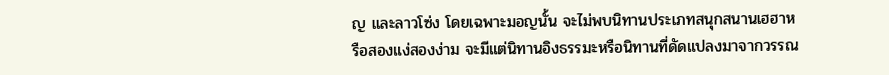ญ และลาวโซ่ง โดยเฉพาะมอญนั้น จะไม่พบนิทานประเภทสนุกสนานเฮฮาหรือสองแง่สองง่าม จะมีแต่นิทานอิงธรรมะหรือนิทานที่ดัดแปลงมาจากวรรณ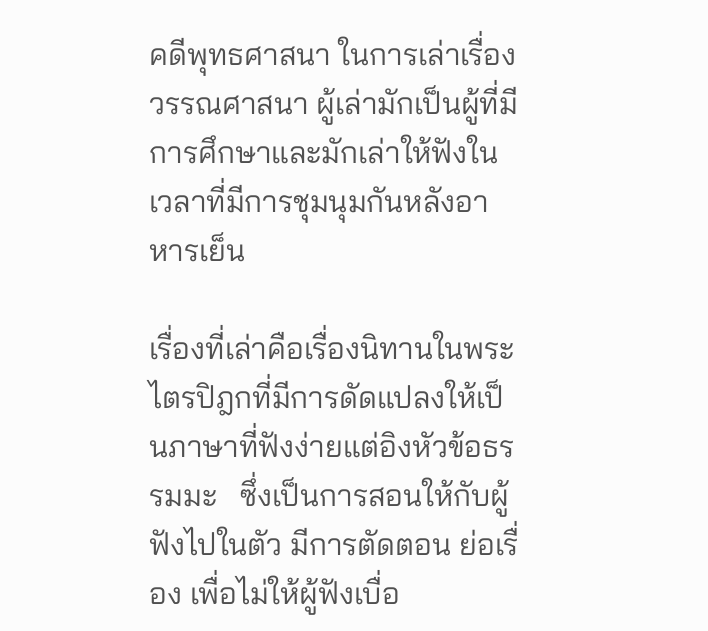คดีพุทธศาสนา ในการเล่าเรื่องวรรณศาสนา ผู้เล่ามักเป็นผู้ที่มีการศึกษาและมักเล่าให้ฟังในเวลาที่มีการชุมนุมกันหลังอาหารเย็น

เรื่องที่เล่าคือเรื่องนิทานในพระไตรปิฎกที่มีการดัดแปลงให้เป็นภาษาที่ฟังง่ายแต่อิงหัวข้อธรรมมะ   ซึ่งเป็นการสอนให้กับผู้ฟังไปในตัว มีการตัดตอน ย่อเรื่อง เพื่อไม่ให้ผู้ฟังเบื่อ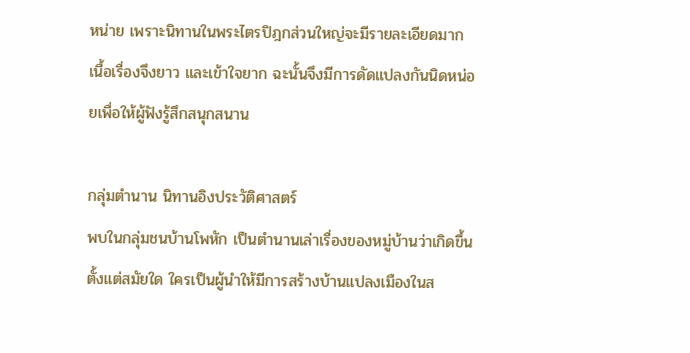หน่าย เพราะนิทานในพระไตรปิฎกส่วนใหญ่จะมีรายละเอียดมาก เนื้อเรื่องจึงยาว และเข้าใจยาก ฉะนั้นจึงมีการดัดแปลงกันนิดหน่อยเพื่อให้ผู้ฟังรู้สึกสนุกสนาน

กลุ่มตำนาน นิทานอิงประวัติศาสตร์
พบในกลุ่มชนบ้านโพหัก เป็นตำนานเล่าเรื่องของหมู่บ้านว่าเกิดขึ้นตั้งแต่สมัยใด ใครเป็นผู้นำให้มีการสร้างบ้านแปลงเมืองในส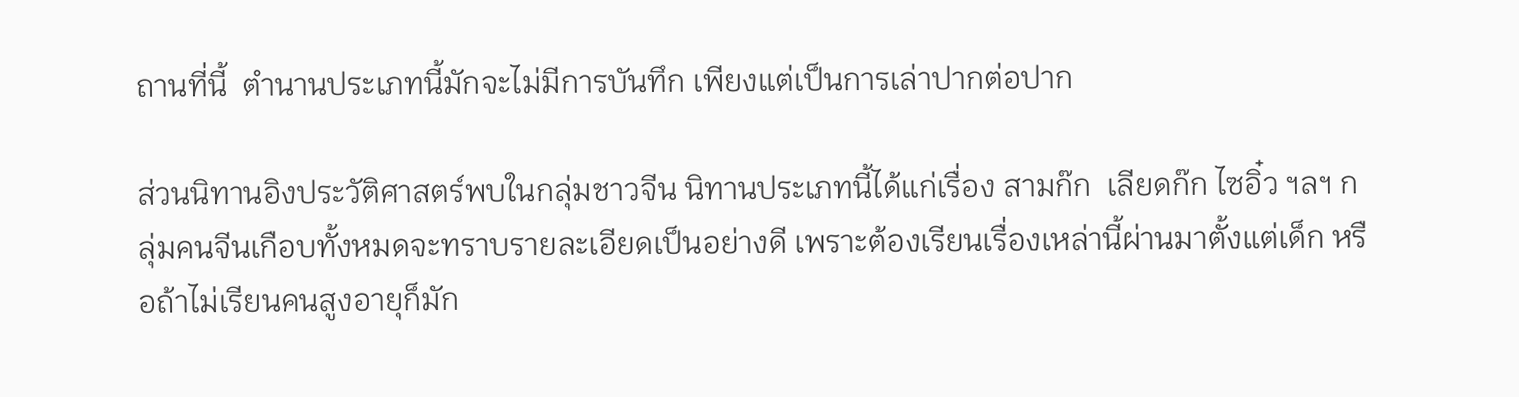ถานที่นี้  ตำนานประเภทนี้มักจะไม่มีการบันทึก เพียงแต่เป็นการเล่าปากต่อปาก

ส่วนนิทานอิงประวัติศาสตร์พบในกลุ่มชาวจีน นิทานประเภทนี้ได้แก่เรื่อง สามก๊ก  เลียดก๊ก ไซอิ๋ว ฯลฯ กลุ่มคนจีนเกือบทั้งหมดจะทราบรายละเอียดเป็นอย่างดี เพราะต้องเรียนเรื่องเหล่านี้ผ่านมาตั้งแต่เด็ก หรือถ้าไม่เรียนคนสูงอายุก็มัก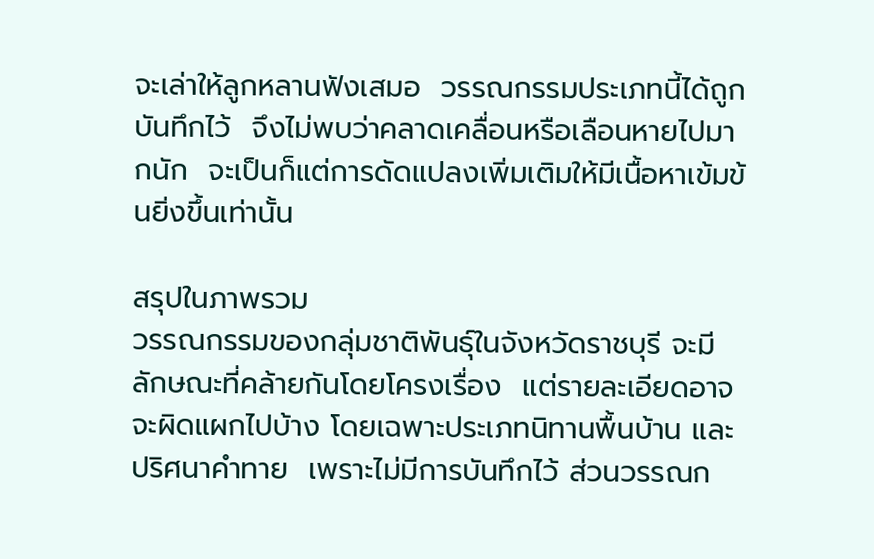จะเล่าให้ลูกหลานฟังเสมอ  วรรณกรรมประเภทนี้ได้ถูกบันทึกไว้  จึงไม่พบว่าคลาดเคลื่อนหรือเลือนหายไปมากนัก  จะเป็นก็แต่การดัดแปลงเพิ่มเติมให้มีเนื้อหาเข้มข้นยิ่งขึ้นเท่านั้น

สรุปในภาพรวม
วรรณกรรมของกลุ่มชาติพันธุ์ในจังหวัดราชบุรี จะมีลักษณะที่คล้ายกันโดยโครงเรื่อง  แต่รายละเอียดอาจจะผิดแผกไปบ้าง โดยเฉพาะประเภทนิทานพื้นบ้าน และปริศนาคำทาย  เพราะไม่มีการบันทึกไว้ ส่วนวรรณก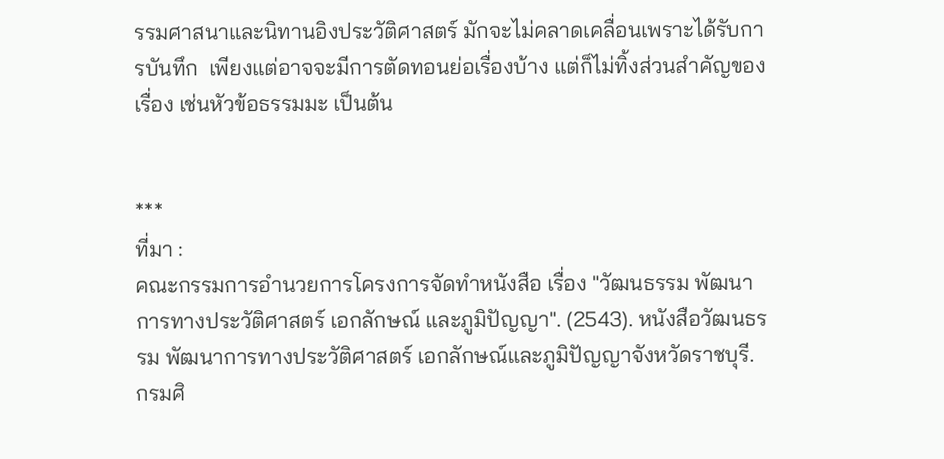รรมศาสนาและนิทานอิงประวัติศาสตร์ มักจะไม่คลาดเคลื่อนเพราะได้รับการบันทึก  เพียงแต่อาจจะมีการตัดทอนย่อเรื่องบ้าง แต่ก็ไม่ทิ้งส่วนสำคัญของเรื่อง เช่นหัวข้อธรรมมะ เป็นต้น


***
ที่มา :
คณะกรรมการอำนวยการโครงการจัดทำหนังสือ เรื่อง "วัฒนธรรม พัฒนาการทางประวัติศาสตร์ เอกลักษณ์ และภูมิปัญญา". (2543). หนังสือวัฒนธรรม พัฒนาการทางประวัติศาสตร์ เอกลักษณ์และภูมิปัญญาจังหวัดราชบุรี. กรมศิ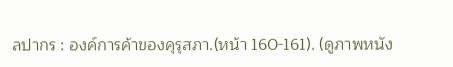ลปากร : องค์การค้าของคุรุสภา.(หน้า 160-161). (ดูภาพหนัง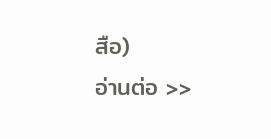สือ)
อ่านต่อ >>